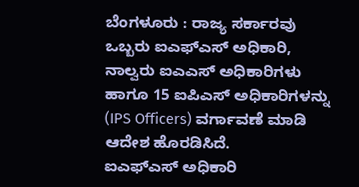ಬೆಂಗಳೂರು : ರಾಜ್ಯ ಸರ್ಕಾರವು ಒಬ್ಬರು ಐಎಫ್ಎಸ್ ಅಧಿಕಾರಿ, ನಾಲ್ವರು ಐಎಎಸ್ ಅಧಿಕಾರಿಗಳು ಹಾಗೂ 15 ಐಪಿಎಸ್ ಅಧಿಕಾರಿಗಳನ್ನು (IPS Officers) ವರ್ಗಾವಣೆ ಮಾಡಿ ಆದೇಶ ಹೊರಡಿಸಿದೆ.
ಐಎಫ್ಎಸ್ ಅಧಿಕಾರಿ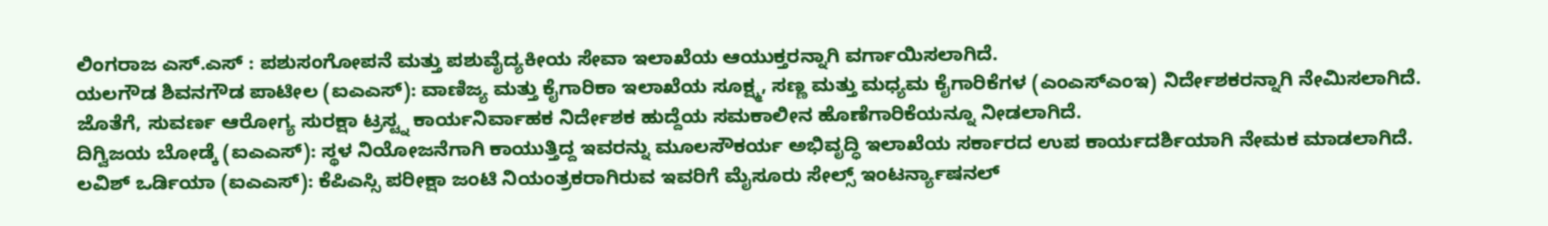ಲಿಂಗರಾಜ ಎಸ್.ಎಸ್ : ಪಶುಸಂಗೋಪನೆ ಮತ್ತು ಪಶುವೈದ್ಯಕೀಯ ಸೇವಾ ಇಲಾಖೆಯ ಆಯುಕ್ತರನ್ನಾಗಿ ವರ್ಗಾಯಿಸಲಾಗಿದೆ.
ಯಲಗೌಡ ಶಿವನಗೌಡ ಪಾಟೀಲ (ಐಎಎಸ್): ವಾಣಿಜ್ಯ ಮತ್ತು ಕೈಗಾರಿಕಾ ಇಲಾಖೆಯ ಸೂಕ್ಷ್ಮ, ಸಣ್ಣ ಮತ್ತು ಮಧ್ಯಮ ಕೈಗಾರಿಕೆಗಳ (ಎಂಎಸ್ಎಂಇ) ನಿರ್ದೇಶಕರನ್ನಾಗಿ ನೇಮಿಸಲಾಗಿದೆ. ಜೊತೆಗೆ, ಸುವರ್ಣ ಆರೋಗ್ಯ ಸುರಕ್ಷಾ ಟ್ರಸ್ಟ್ನ ಕಾರ್ಯನಿರ್ವಾಹಕ ನಿರ್ದೇಶಕ ಹುದ್ದೆಯ ಸಮಕಾಲೀನ ಹೊಣೆಗಾರಿಕೆಯನ್ನೂ ನೀಡಲಾಗಿದೆ.
ದಿಗ್ವಿಜಯ ಬೋಡ್ಕೆ (ಐಎಎಸ್): ಸ್ಥಳ ನಿಯೋಜನೆಗಾಗಿ ಕಾಯುತ್ತಿದ್ದ ಇವರನ್ನು ಮೂಲಸೌಕರ್ಯ ಅಭಿವೃದ್ಧಿ ಇಲಾಖೆಯ ಸರ್ಕಾರದ ಉಪ ಕಾರ್ಯದರ್ಶಿಯಾಗಿ ನೇಮಕ ಮಾಡಲಾಗಿದೆ.
ಲವಿಶ್ ಒರ್ಡಿಯಾ (ಐಎಎಸ್): ಕೆಪಿಎಸ್ಸಿ ಪರೀಕ್ಷಾ ಜಂಟಿ ನಿಯಂತ್ರಕರಾಗಿರುವ ಇವರಿಗೆ ಮೈಸೂರು ಸೇಲ್ಸ್ ಇಂಟರ್ನ್ಯಾಷನಲ್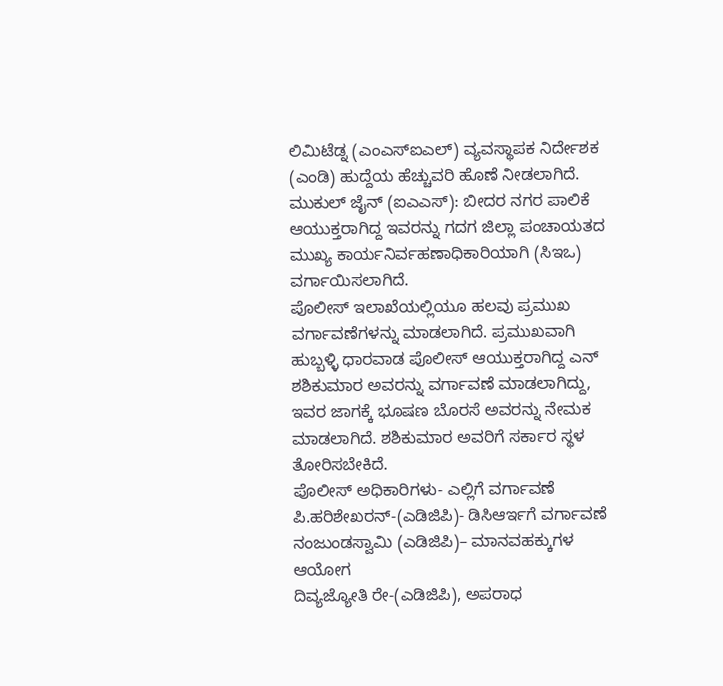ಲಿಮಿಟೆಡ್ನ (ಎಂಎಸ್ಐಎಲ್) ವ್ಯವಸ್ಥಾಪಕ ನಿರ್ದೇಶಕ (ಎಂಡಿ) ಹುದ್ದೆಯ ಹೆಚ್ಚುವರಿ ಹೊಣೆ ನೀಡಲಾಗಿದೆ.
ಮುಕುಲ್ ಜೈನ್ (ಐಎಎಸ್): ಬೀದರ ನಗರ ಪಾಲಿಕೆ ಆಯುಕ್ತರಾಗಿದ್ದ ಇವರನ್ನು ಗದಗ ಜಿಲ್ಲಾ ಪಂಚಾಯತದ ಮುಖ್ಯ ಕಾರ್ಯನಿರ್ವಹಣಾಧಿಕಾರಿಯಾಗಿ (ಸಿಇಒ) ವರ್ಗಾಯಿಸಲಾಗಿದೆ.
ಪೊಲೀಸ್ ಇಲಾಖೆಯಲ್ಲಿಯೂ ಹಲವು ಪ್ರಮುಖ ವರ್ಗಾವಣೆಗಳನ್ನು ಮಾಡಲಾಗಿದೆ. ಪ್ರಮುಖವಾಗಿ ಹುಬ್ಬಳ್ಳಿ ಧಾರವಾಡ ಪೊಲೀಸ್ ಆಯುಕ್ತರಾಗಿದ್ದ ಎನ್ ಶಶಿಕುಮಾರ ಅವರನ್ನು ವರ್ಗಾವಣೆ ಮಾಡಲಾಗಿದ್ದು, ಇವರ ಜಾಗಕ್ಕೆ ಭೂಷಣ ಬೊರಸೆ ಅವರನ್ನು ನೇಮಕ ಮಾಡಲಾಗಿದೆ. ಶಶಿಕುಮಾರ ಅವರಿಗೆ ಸರ್ಕಾರ ಸ್ಥಳ ತೋರಿಸಬೇಕಿದೆ.
ಪೊಲೀಸ್ ಅಧಿಕಾರಿಗಳು- ಎಲ್ಲಿಗೆ ವರ್ಗಾವಣೆ
ಪಿ.ಹರಿಶೇಖರನ್-(ಎಡಿಜಿಪಿ)- ಡಿಸಿಆರ್ಇಗೆ ವರ್ಗಾವಣೆ
ನಂಜುಂಡಸ್ವಾಮಿ (ಎಡಿಜಿಪಿ)– ಮಾನವಹಕ್ಕುಗಳ ಆಯೋಗ
ದಿವ್ಯಜ್ಯೋತಿ ರೇ-(ಎಡಿಜಿಪಿ), ಅಪರಾಧ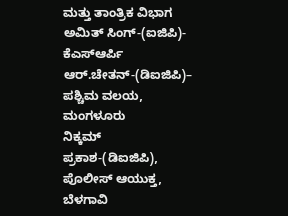ಮತ್ತು ತಾಂತ್ರಿಕ ವಿಭಾಗ
ಅಮಿತ್ ಸಿಂಗ್-(ಐಜಿಪಿ)- ಕೆಎಸ್ಆರ್ಪಿ
ಆರ್.ಚೇತನ್-(ಡಿಐಜಿಪಿ)– ಪಶ್ಚಿಮ ವಲಯ, ಮಂಗಳೂರು
ನಿಕ್ಕಮ್ ಪ್ರಕಾಶ-(ಡಿಐಜಿಪಿ), ಪೊಲೀಸ್ ಆಯುಕ್ತ, ಬೆಳಗಾವಿ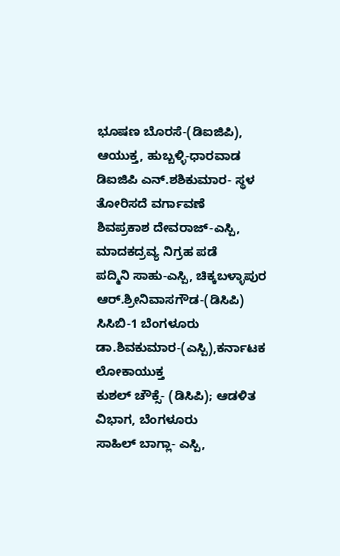ಭೂಷಣ ಬೊರಸೆ-(ಡಿಐಜಿಪಿ), ಆಯುಕ್ತ, ಹುಬ್ಬಳ್ಳಿ-ಧಾರವಾಡ
ಡಿಐಜಿಪಿ ಎನ್.ಶಶಿಕುಮಾರ- ಸ್ಥಳ ತೋರಿಸದೆ ವರ್ಗಾವಣೆ
ಶಿವಪ್ರಕಾಶ ದೇವರಾಜ್-ಎಸ್ಪಿ, ಮಾದಕದ್ರವ್ಯ ನಿಗ್ರಹ ಪಡೆ
ಪದ್ಮಿನಿ ಸಾಹು-ಎಸ್ಪಿ, ಚಿಕ್ಕಬಳ್ಳಾಪುರ
ಆರ್.ಶ್ರೀನಿವಾಸಗೌಡ-(ಡಿಸಿಪಿ) ಸಿಸಿಬಿ-1 ಬೆಂಗಳೂರು
ಡಾ.ಶಿವಕುಮಾರ-(ಎಸ್ಪಿ),ಕರ್ನಾಟಕ ಲೋಕಾಯುಕ್ತ
ಕುಶಲ್ ಚೌಕ್ಸೆ- (ಡಿಸಿಪಿ); ಆಡಳಿತ ವಿಭಾಗ, ಬೆಂಗಳೂರು
ಸಾಹಿಲ್ ಬಾಗ್ಲಾ- ಎಸ್ಪಿ,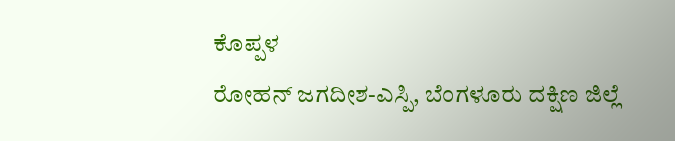ಕೊಪ್ಪಳ
ರೋಹನ್ ಜಗದೀಶ-ಎಸ್ಪಿ, ಬೆಂಗಳೂರು ದಕ್ಷಿಣ ಜಿಲ್ಲೆ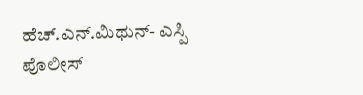ಹೆಚ್.ಎನ್.ಮಿಥುನ್- ಎಸ್ಪಿ ಪೊಲೀಸ್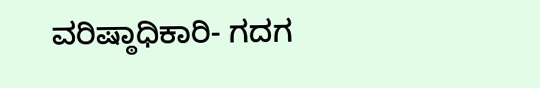ವರಿಷ್ಠಾಧಿಕಾರಿ- ಗದಗ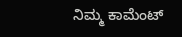ನಿಮ್ಮ ಕಾಮೆಂಟ್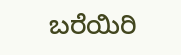ಬರೆಯಿರಿ